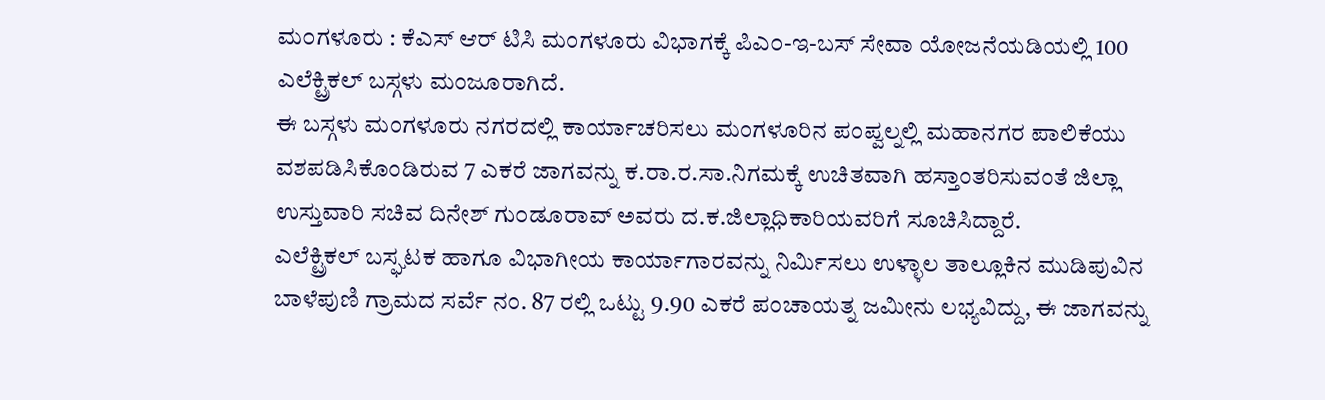ಮ೦ಗಳೂರು : ಕೆಎಸ್ ಆರ್ ಟಿಸಿ ಮಂಗಳೂರು ವಿಭಾಗಕ್ಕೆ ಪಿಎ೦-ಇ-ಬಸ್ ಸೇವಾ ಯೋಜನೆಯಡಿಯಲ್ಲಿ 100 ಎಲೆಕ್ಟ್ರಿಕಲ್ ಬಸ್ಗಳು ಮಂಜೂರಾಗಿದೆ.
ಈ ಬಸ್ಗಳು ಮಂಗಳೂರು ನಗರದಲ್ಲಿ ಕಾರ್ಯಾಚರಿಸಲು ಮಂಗಳೂರಿನ ಪಂಪ್ವಲ್ನಲ್ಲಿ ಮಹಾನಗರ ಪಾಲಿಕೆಯು ವಶಪಡಿಸಿಕೊಂಡಿರುವ 7 ಎಕರೆ ಜಾಗವನ್ನು ಕ.ರಾ.ರ.ಸಾ.ನಿಗಮಕ್ಕೆ ಉಚಿತವಾಗಿ ಹಸ್ತಾಂತರಿಸುವಂತೆ ಜಿಲ್ಲಾ ಉಸ್ತುವಾರಿ ಸಚಿವ ದಿನೇಶ್ ಗು೦ಡೂರಾವ್ ಅವರು ದ.ಕ.ಜಿಲ್ಲಾಧಿಕಾರಿಯವರಿಗೆ ಸೂಚಿಸಿದ್ದಾರೆ.
ಎಲೆಕ್ಟ್ರಿಕಲ್ ಬಸ್ಘಟಕ ಹಾಗೂ ವಿಭಾಗೀಯ ಕಾರ್ಯಾಗಾರವನ್ನು ನಿರ್ಮಿಸಲು ಉಳ್ಳಾಲ ತಾಲ್ಲೂಕಿನ ಮುಡಿಪುವಿನ ಬಾಳೆಪುಣಿ ಗ್ರಾಮದ ಸರ್ವೆ ನಂ. 87 ರಲ್ಲಿ ಒಟ್ಟು 9.90 ಎಕರೆ ಪಂಚಾಯತ್ನ ಜಮೀನು ಲಭ್ಯವಿದ್ದು, ಈ ಜಾಗವನ್ನು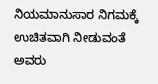ನಿಯಮಾನುಸಾರ ನಿಗಮಕ್ಕೆ ಉಚಿತವಾಗಿ ನೀಡುವಂತೆ ಅವರು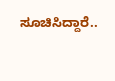ಸೂಚಿಸಿದ್ದಾರೆ..